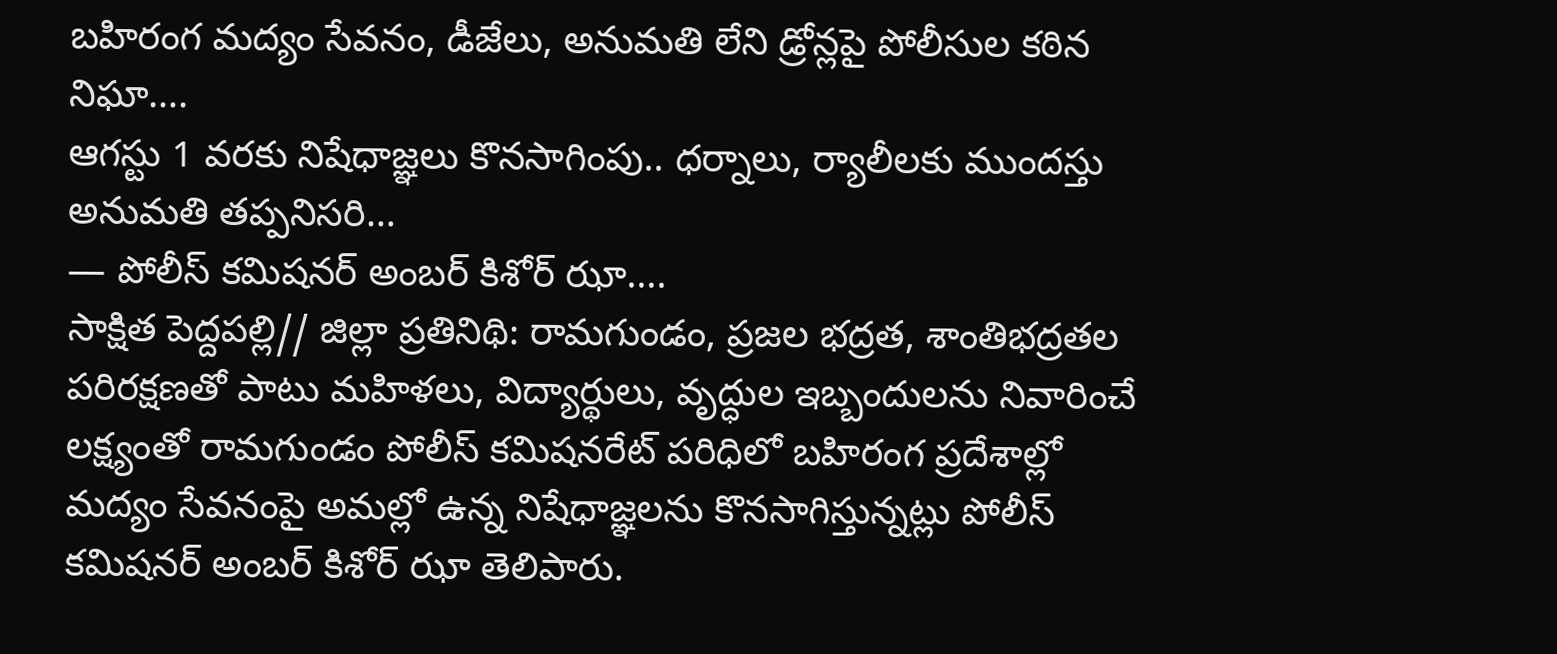బహిరంగ మద్యం సేవనం, డీజేలు, అనుమతి లేని డ్రోన్లపై పోలీసుల కఠిన నిఘా….
ఆగస్టు 1 వరకు నిషేధాజ్ఞలు కొనసాగింపు.. ధర్నాలు, ర్యాలీలకు ముందస్తు అనుమతి తప్పనిసరి…
— పోలీస్ కమిషనర్ అంబర్ కిశోర్ ఝా….
సాక్షిత పెద్దపల్లి// జిల్లా ప్రతినిథి: రామగుండం, ప్రజల భద్రత, శాంతిభద్రతల పరిరక్షణతో పాటు మహిళలు, విద్యార్థులు, వృద్ధుల ఇబ్బందులను నివారించే లక్ష్యంతో రామగుండం పోలీస్ కమిషనరేట్ పరిధిలో బహిరంగ ప్రదేశాల్లో మద్యం సేవనంపై అమల్లో ఉన్న నిషేధాజ్ఞలను కొనసాగిస్తున్నట్లు పోలీస్ కమిషనర్ అంబర్ కిశోర్ ఝా తెలిపారు.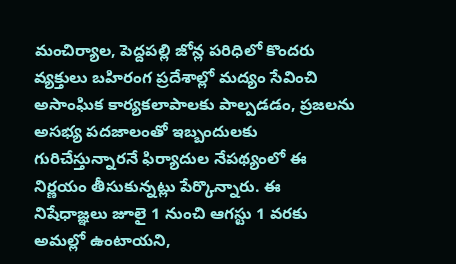మంచిర్యాల, పెద్దపల్లి జోన్ల పరిధిలో కొందరు వ్యక్తులు బహిరంగ ప్రదేశాల్లో మద్యం సేవించి అసాంఘిక కార్యకలాపాలకు పాల్పడడం, ప్రజలను అసభ్య పదజాలంతో ఇబ్బందులకు గురిచేస్తున్నారనే ఫిర్యాదుల నేపథ్యంలో ఈ నిర్ణయం తీసుకున్నట్లు పేర్కొన్నారు. ఈ నిషేధాజ్ఞలు జూలై 1 నుంచి ఆగస్టు 1 వరకు అమల్లో ఉంటాయని,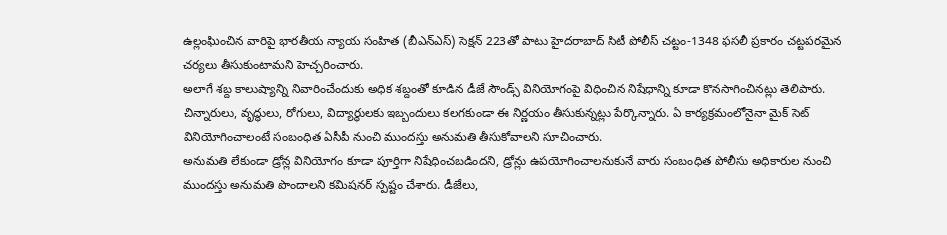ఉల్లంఘించిన వారిపై భారతీయ న్యాయ సంహిత (బీఎన్ఎస్) సెక్షన్ 223తో పాటు హైదరాబాద్ సిటీ పోలీస్ చట్టం-1348 ఫసలీ ప్రకారం చట్టపరమైన చర్యలు తీసుకుంటామని హెచ్చరించారు.
అలాగే శబ్ద కాలుష్యాన్ని నివారించేందుకు అధిక శబ్దంతో కూడిన డీజే సౌండ్స్ వినియోగంపై విధించిన నిషేధాన్ని కూడా కొనసాగించినట్లు తెలిపారు. చిన్నారులు, వృద్ధులు, రోగులు, విద్యార్థులకు ఇబ్బందులు కలగకుండా ఈ నిర్ణయం తీసుకున్నట్లు పేర్కొన్నారు. ఏ కార్యక్రమంలోనైనా మైక్ సెట్ వినియోగించాలంటే సంబంధిత ఏసీపీ నుంచి ముందస్తు అనుమతి తీసుకోవాలని సూచించారు.
అనుమతి లేకుండా డ్రోన్ల వినియోగం కూడా పూర్తిగా నిషేధించబడిందని, డ్రోన్లు ఉపయోగించాలనుకునే వారు సంబంధిత పోలీసు అధికారుల నుంచి ముందస్తు అనుమతి పొందాలని కమిషనర్ స్పష్టం చేశారు. డీజేలు,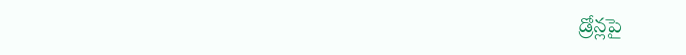డ్రోన్లపై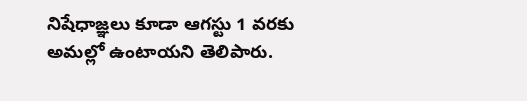నిషేధాజ్ఞలు కూడా ఆగస్టు 1 వరకు అమల్లో ఉంటాయని తెలిపారు.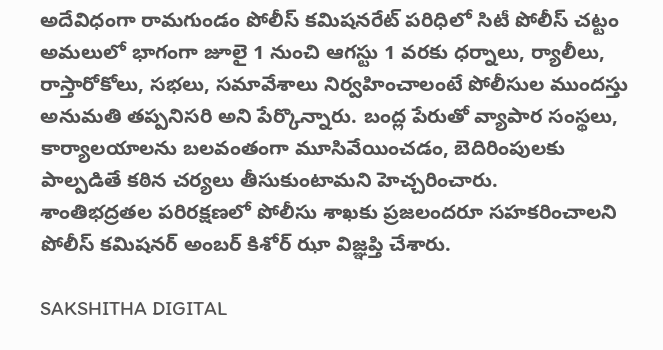అదేవిధంగా రామగుండం పోలీస్ కమిషనరేట్ పరిధిలో సిటీ పోలీస్ చట్టం అమలులో భాగంగా జూలై 1 నుంచి ఆగస్టు 1 వరకు ధర్నాలు, ర్యాలీలు, రాస్తారోకోలు, సభలు, సమావేశాలు నిర్వహించాలంటే పోలీసుల ముందస్తు అనుమతి తప్పనిసరి అని పేర్కొన్నారు. బంద్ల పేరుతో వ్యాపార సంస్థలు, కార్యాలయాలను బలవంతంగా మూసివేయించడం, బెదిరింపులకు పాల్పడితే కఠిన చర్యలు తీసుకుంటామని హెచ్చరించారు.
శాంతిభద్రతల పరిరక్షణలో పోలీసు శాఖకు ప్రజలందరూ సహకరించాలని పోలీస్ కమిషనర్ అంబర్ కిశోర్ ఝా విజ్ఞప్తి చేశారు.

SAKSHITHA DIGITAL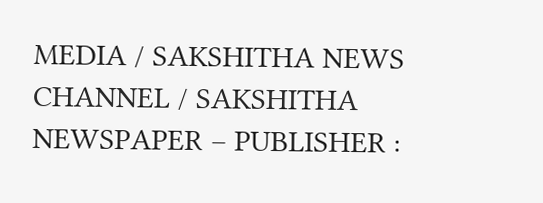MEDIA / SAKSHITHA NEWS CHANNEL / SAKSHITHA NEWSPAPER – PUBLISHER :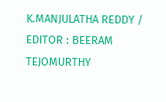K.MANJULATHA REDDY / EDITOR : BEERAM TEJOMURTHY